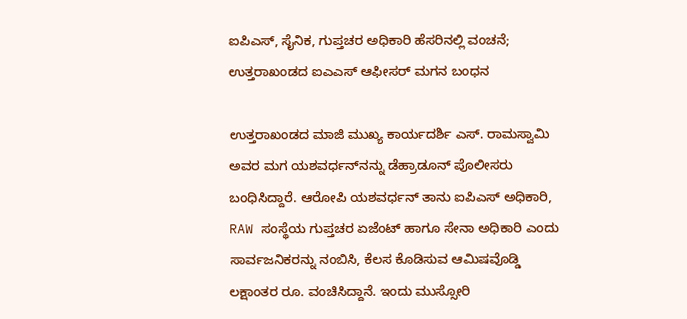ಐಪಿಎಸ್, ಸೈನಿಕ, ಗುಪ್ತಚರ ಅಧಿಕಾರಿ ಹೆಸರಿನಲ್ಲಿ ವಂಚನೆ; ಉತ್ತರಾಖಂಡದ ಐಎಎಸ್ ಆಫೀಸರ್ ಮಗನ ಬಂಧನ

ಉತ್ತರಾಖಂಡದ ಮಾಜಿ ಮುಖ್ಯ ಕಾರ್ಯದರ್ಶಿ ಎಸ್‌. ರಾಮಸ್ವಾಮಿ ಅವರ ಮಗ ಯಶವರ್ಧನ್‌ನನ್ನು ಡೆಹ್ರಾಡೂನ್ ಪೊಲೀಸರು ಬಂಧಿಸಿದ್ದಾರೆ. ಆರೋಪಿ ಯಶವರ್ಧನ್‌ ತಾನು ಐಪಿಎಸ್ ಅಧಿಕಾರಿ, RAW ಸಂಸ್ಥೆಯ ಗುಪ್ತಚರ ಏಜೆಂಟ್ ಹಾಗೂ ಸೇನಾ ಅಧಿಕಾರಿ ಎಂದು ಸಾರ್ವಜನಿಕರನ್ನು ನಂಬಿಸಿ, ಕೆಲಸ ಕೊಡಿಸುವ ಆಮಿಷವೊಡ್ಡಿ ಲಕ್ಷಾಂತರ ರೂ. ವಂಚಿಸಿದ್ದಾನೆ. ಇಂದು ಮುಸ್ಸೋರಿ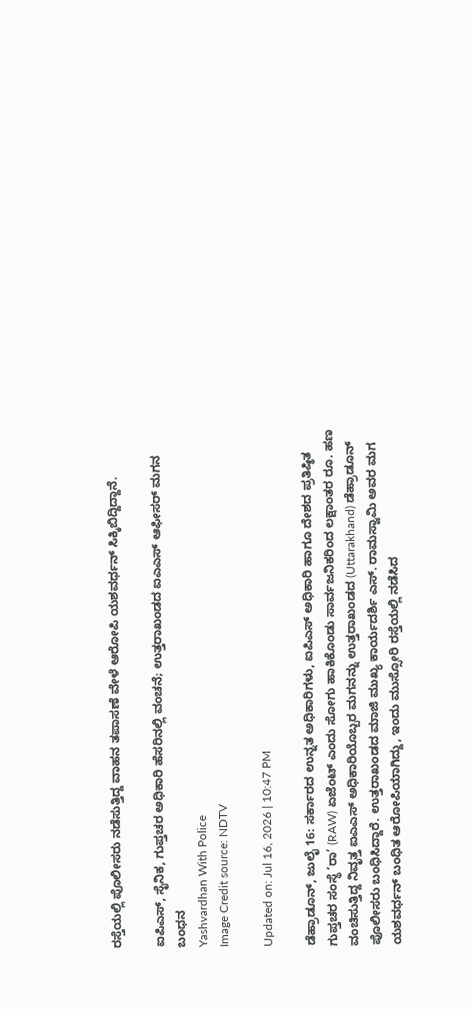ರಸ್ತೆಯಲ್ಲಿ ಪೊಲೀಸರು ನಡೆಸುತ್ತಿದ್ದ ವಾಹನ ತಪಾಸಣೆ ವೇಳೆ ಆರೋಪಿ ಯಶವರ್ಧನ್ ಸಿಕ್ಕಿಬಿದ್ದಿದ್ದಾನೆ.

ಐಪಿಎಸ್, ಸೈನಿಕ, ಗುಪ್ತಚರ ಅಧಿಕಾರಿ ಹೆಸರಿನಲ್ಲಿ ವಂಚನೆ; ಉತ್ತರಾಖಂಡದ ಐಎಎಸ್ ಆಫೀಸರ್ ಮಗನ ಬಂಧನ
Yashvardhan With Police
Image Credit source: NDTV

Updated on: Jul 16, 2026 | 10:47 PM

ಡೆಹ್ರಾಡೂನ್, ಜುಲೈ 16: ಸರ್ಕಾರದ ಉನ್ನತ ಅಧಿಕಾರಿಗಳು, ಐಪಿಎಸ್ ಅಧಿಕಾರಿ ಹಾಗೂ ದೇಶದ ಪ್ರತಿಷ್ಠಿತ ಗುಪ್ತಚರ ಸಂಸ್ಥೆ ‘ರಾ’ (RAW) ಏಜೆಂಟ್ ಎಂದು ಸೋಗು ಹಾಕಿಕೊಂಡು ಸಾರ್ವಜನಿಕರಿಂದ ಲಕ್ಷಾಂತರ ರೂ. ಹಣ ವಂಚಿಸುತ್ತಿದ್ದ ನಿವೃತ್ತ ಐಎಎಸ್ ಅಧಿಕಾರಿಯೊಬ್ಬರ ಮಗನನ್ನು ಉತ್ತರಾಖಂಡದ (Uttarakhand) ಡೆಹ್ರಾಡೂನ್ ಪೊಲೀಸರು ಬಂಧಿಸಿದ್ದಾರೆ. ಉತ್ತರಾಖಂಡದ ಮಾಜಿ ಮುಖ್ಯ ಕಾರ್ಯದರ್ಶಿ ಎಸ್. ರಾಮಸ್ವಾಮಿ ಅವರ ಮಗ ಯಶವರ್ಧನ್ ಬಂಧಿತ ಆರೋಪಿಯಾಗಿದ್ದು, ಇಂದು ಮುಸ್ಸೋರಿ ರಸ್ತೆಯಲ್ಲಿ ನಡೆಸಿದ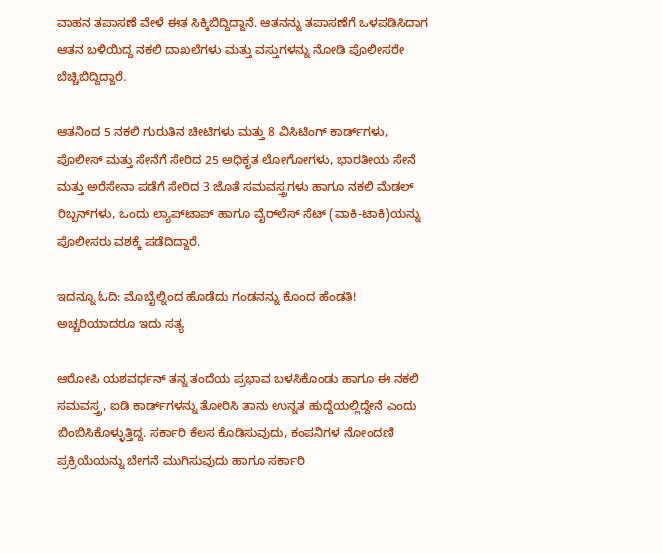ವಾಹನ ತಪಾಸಣೆ ವೇಳೆ ಈತ ಸಿಕ್ಕಿಬಿದ್ದಿದ್ದಾನೆ. ಆತನನ್ನು ತಪಾಸಣೆಗೆ ಒಳಪಡಿಸಿದಾಗ ಆತನ ಬಳಿಯಿದ್ದ ನಕಲಿ ದಾಖಲೆಗಳು ಮತ್ತು ವಸ್ತುಗಳನ್ನು ನೋಡಿ ಪೊಲೀಸರೇ ಬೆಚ್ಚಿಬಿದ್ದಿದ್ದಾರೆ.

ಆತನಿಂದ 5 ನಕಲಿ ಗುರುತಿನ ಚೀಟಿಗಳು ಮತ್ತು 8 ವಿಸಿಟಿಂಗ್ ಕಾರ್ಡ್‌ಗಳು, ಪೊಲೀಸ್ ಮತ್ತು ಸೇನೆಗೆ ಸೇರಿದ 25 ಅಧಿಕೃತ ಲೋಗೋಗಳು, ಭಾರತೀಯ ಸೇನೆ ಮತ್ತು ಅರೆಸೇನಾ ಪಡೆಗೆ ಸೇರಿದ 3 ಜೊತೆ ಸಮವಸ್ತ್ರಗಳು ಹಾಗೂ ನಕಲಿ ಮೆಡಲ್ ರಿಬ್ಬನ್‌ಗಳು, ಒಂದು ಲ್ಯಾಪ್‌ಟಾಪ್ ಹಾಗೂ ವೈರ್‌ಲೆಸ್ ಸೆಟ್ (ವಾಕಿ-ಟಾಕಿ)ಯನ್ನು ಪೊಲೀಸರು ವಶಕ್ಕೆ ಪಡೆದಿದ್ದಾರೆ.

ಇದನ್ನೂ ಓದಿ: ಮೊಬೈಲ್ನಿಂದ ಹೊಡೆದು ಗಂಡನನ್ನು ಕೊಂದ ಹೆಂಡತಿ! ಅಚ್ಚರಿಯಾದರೂ ಇದು ಸತ್ಯ

ಆರೋಪಿ ಯಶವರ್ಧನ್ ತನ್ನ ತಂದೆಯ ಪ್ರಭಾವ ಬಳಸಿಕೊಂಡು ಹಾಗೂ ಈ ನಕಲಿ ಸಮವಸ್ತ್ರ, ಐಡಿ ಕಾರ್ಡ್‌ಗಳನ್ನು ತೋರಿಸಿ ತಾನು ಉನ್ನತ ಹುದ್ದೆಯಲ್ಲಿದ್ದೇನೆ ಎಂದು ಬಿಂಬಿಸಿಕೊಳ್ಳುತ್ತಿದ್ದ. ಸರ್ಕಾರಿ ಕೆಲಸ ಕೊಡಿಸುವುದು, ಕಂಪನಿಗಳ ನೋಂದಣಿ ಪ್ರಕ್ರಿಯೆಯನ್ನು ಬೇಗನೆ ಮುಗಿಸುವುದು ಹಾಗೂ ಸರ್ಕಾರಿ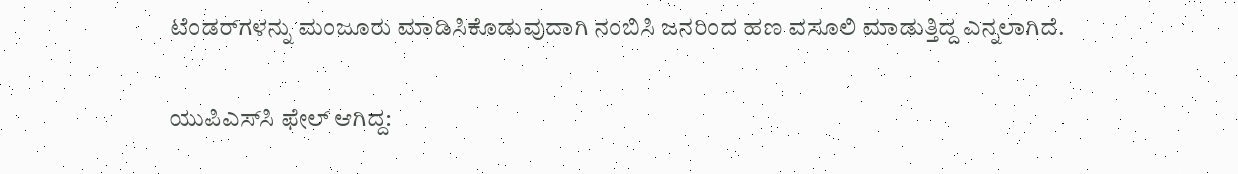ಟೆಂಡರ್‌ಗಳನ್ನು ಮಂಜೂರು ಮಾಡಿಸಿಕೊಡುವುದಾಗಿ ನಂಬಿಸಿ ಜನರಿಂದ ಹಣ ವಸೂಲಿ ಮಾಡುತ್ತಿದ್ದ ಎನ್ನಲಾಗಿದೆ.

ಯುಪಿಎಸ್‌ಸಿ ಫೇಲ್ ಆಗಿದ್ದ: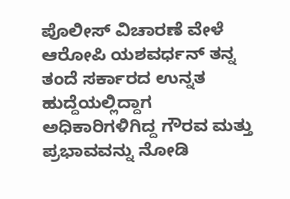ಪೊಲೀಸ್ ವಿಚಾರಣೆ ವೇಳೆ ಆರೋಪಿ ಯಶವರ್ಧನ್ ತನ್ನ ತಂದೆ ಸರ್ಕಾರದ ಉನ್ನತ ಹುದ್ದೆಯಲ್ಲಿದ್ದಾಗ ಅಧಿಕಾರಿಗಳಿಗಿದ್ದ ಗೌರವ ಮತ್ತು ಪ್ರಭಾವವನ್ನು ನೋಡಿ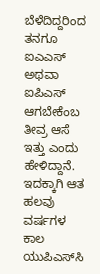ಬೆಳೆದಿದ್ದರಿಂದ ತನಗೂ ಐಎಎಸ್ ಅಥವಾ ಐಪಿಎಸ್ ಆಗಬೇಕೆಂಬ ತೀವ್ರ ಆಸೆ ಇತ್ತು ಎಂದು ಹೇಳಿದ್ದಾನೆ. ಇದಕ್ಕಾಗಿ ಆತ ಹಲವು ವರ್ಷಗಳ ಕಾಲ ಯುಪಿಎಸ್‌ಸಿ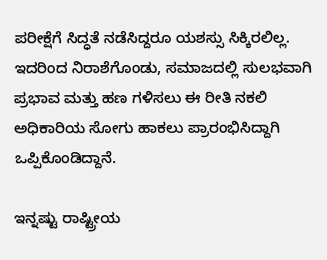ಪರೀಕ್ಷೆಗೆ ಸಿದ್ಧತೆ ನಡೆಸಿದ್ದರೂ ಯಶಸ್ಸು ಸಿಕ್ಕಿರಲಿಲ್ಲ. ಇದರಿಂದ ನಿರಾಶೆಗೊಂಡು, ಸಮಾಜದಲ್ಲಿ ಸುಲಭವಾಗಿ ಪ್ರಭಾವ ಮತ್ತು ಹಣ ಗಳಿಸಲು ಈ ರೀತಿ ನಕಲಿ ಅಧಿಕಾರಿಯ ಸೋಗು ಹಾಕಲು ಪ್ರಾರಂಭಿಸಿದ್ದಾಗಿ ಒಪ್ಪಿಕೊಂಡಿದ್ದಾನೆ.

ಇನ್ನಷ್ಟು ರಾಷ್ಟ್ರೀಯ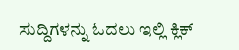ಸುದ್ದಿಗಳನ್ನು ಓದಲು ಇಲ್ಲಿ ಕ್ಲಿಕ್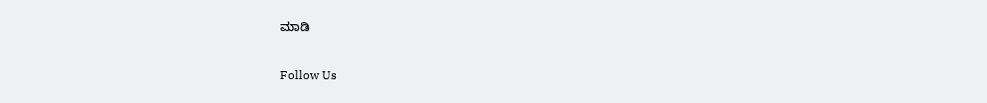ಮಾಡಿ

Follow Us